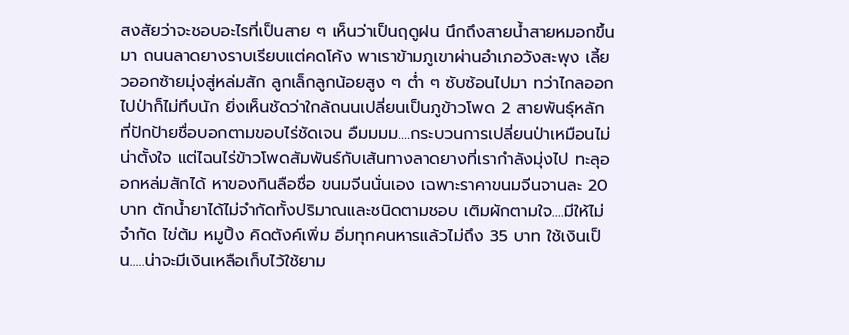สงสัยว่าจะชอบอะไรที่เป็นสาย ๆ เห็นว่าเป็นฤดูฝน นึกถึงสายน้ำสายหมอกขึ้นมา ถนนลาดยางราบเรียบแต่คดโค้ง พาเราข้ามภูเขาผ่านอำเภอวังสะพุง เลี้ยวออกซ้ายมุ่งสู่หล่มสัก ลูกเล็กลูกน้อยสูง ๆ ต่ำ ๆ ซับซ้อนไปมา ทว่าไกลออกไปป่าก็ไม่ทึบนัก ยิ่งเห็นชัดว่าใกล้ถนนเปลี่ยนเป็นภูข้าวโพด 2 สายพันธุ์หลัก ที่ปักป้ายชื่อบอกตามขอบไร่ชัดเจน อืมมมม....กระบวนการเปลี่ยนป่าเหมือนไม่น่าตั้งใจ แต่ไฉนไร่ข้าวโพดสัมพันธ์กับเส้นทางลาดยางที่เรากำลังมุ่งไป ทะลุออกหล่มสักได้ หาของกินลือชื่อ ขนมจีนนั่นเอง เฉพาะราคาขนมจีนจานละ 20 บาท ตักน้ำยาได้ไม่จำกัดทั้งปริมาณและชนิดตามชอบ เติมผักตามใจ....มีให้ไม่จำกัด ไข่ต้ม หมูปิ้ง คิดตังค์เพิ่ม อิ่มทุกคนหารแล้วไม่ถึง 35 บาท ใช้เงินเป็น.....น่าจะมีเงินเหลือเก็บไว้ใช้ยาม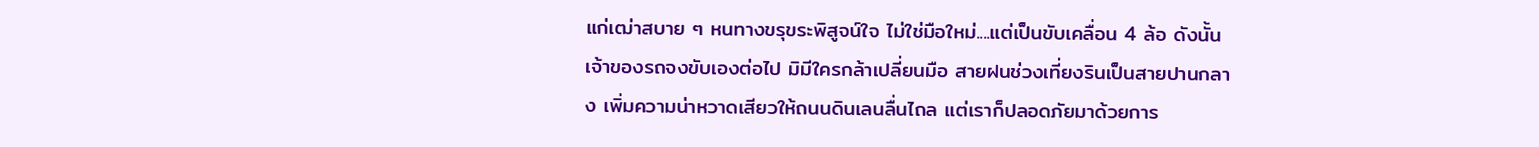แก่เฒ่าสบาย ๆ หนทางขรุขระพิสูจน์ใจ ไม่ใช่มือใหม่....แต่เป็นขับเคลื่อน 4 ล้อ ดังนั้น เจ้าของรถจงขับเองต่อไป มิมีใครกล้าเปลี่ยนมือ สายฝนช่วงเที่ยงรินเป็นสายปานกลาง เพิ่มความน่าหวาดเสียวให้ถนนดินเลนลื่นไถล แต่เราก็ปลอดภัยมาด้วยการ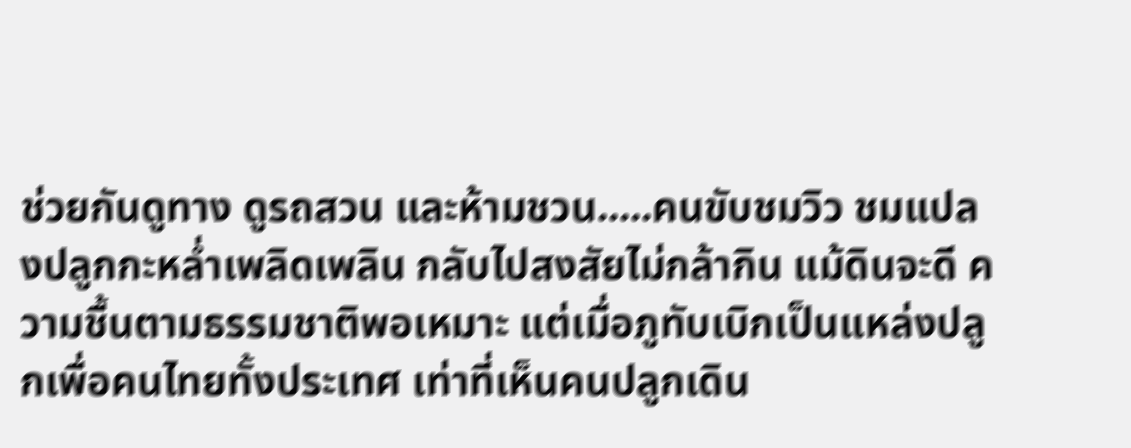ช่วยกันดูทาง ดูรถสวน และห้ามชวน.....คนขับชมวิว ชมแปลงปลูกกะหล่ำเพลิดเพลิน กลับไปสงสัยไม่กล้ากิน แม้ดินจะดี ความชื้นตามธรรมชาติพอเหมาะ แต่เมื่อภูทับเบิกเป็นแหล่งปลูกเพื่อคนไทยทั้งประเทศ เท่าที่เห็นคนปลูกเดิน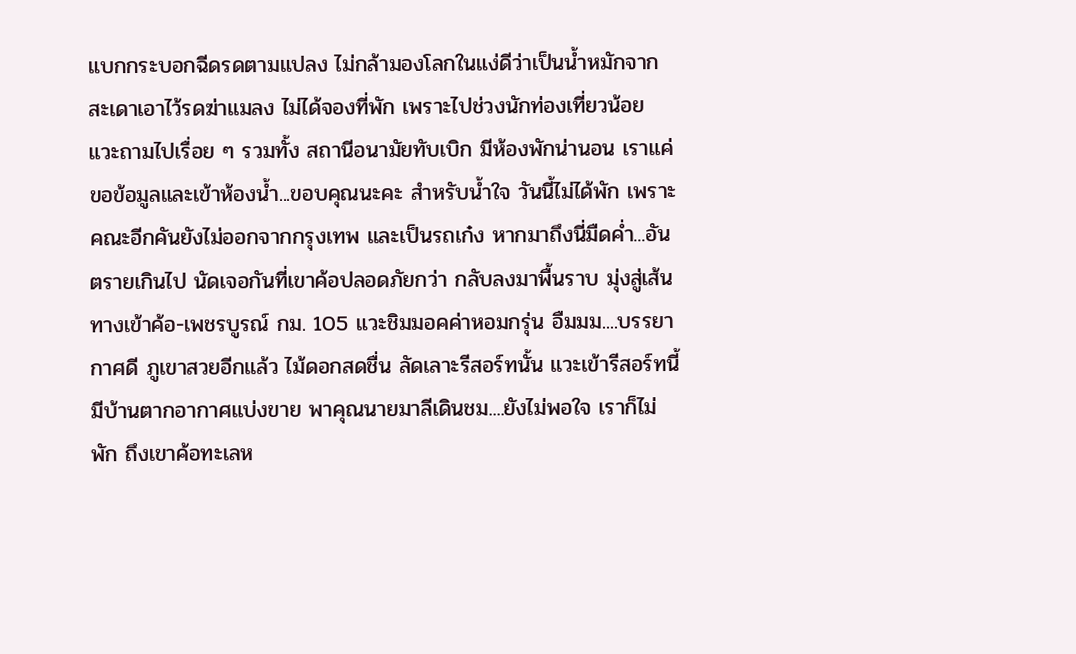แบกกระบอกฉีดรดตามแปลง ไม่กล้ามองโลกในแง่ดีว่าเป็นน้ำหมักจากสะเดาเอาไว้รดฆ่าแมลง ไม่ได้จองที่พัก เพราะไปช่วงนักท่องเที่ยวน้อย แวะถามไปเรื่อย ๆ รวมทั้ง สถานีอนามัยทับเบิก มีห้องพักน่านอน เราแค่ขอข้อมูลและเข้าห้องน้ำ...ขอบคุณนะคะ สำหรับน้ำใจ วันนี้ไม่ได้พัก เพราะคณะอีกคันยังไม่ออกจากกรุงเทพ และเป็นรถเก๋ง หากมาถึงนี่มืดค่ำ...อันตรายเกินไป นัดเจอกันที่เขาค้อปลอดภัยกว่า กลับลงมาพื้นราบ มุ่งสู่เส้นทางเข้าค้อ-เพชรบูรณ์ กม. 105 แวะชิมมอคค่าหอมกรุ่น อืมมม....บรรยากาศดี ภูเขาสวยอีกแล้ว ไม้ดอกสดชื่น ลัดเลาะรีสอร์ทนั้น แวะเข้ารีสอร์ทนี้ มีบ้านตากอากาศแบ่งขาย พาคุณนายมาลีเดินชม....ยังไม่พอใจ เราก็ไม่พัก ถึงเขาค้อทะเลห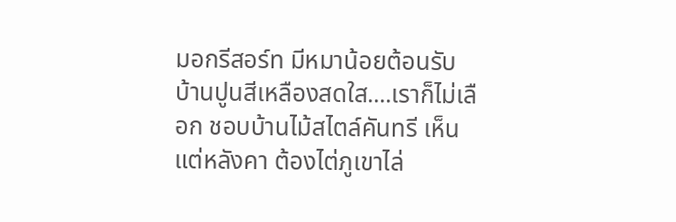มอกรีสอร์ท มีหมาน้อยต้อนรับ บ้านปูนสีเหลืองสดใส....เราก็ไม่เลือก ชอบบ้านไม้สไตล์คันทรี เห็นแต่หลังคา ต้องไต่ภูเขาไล่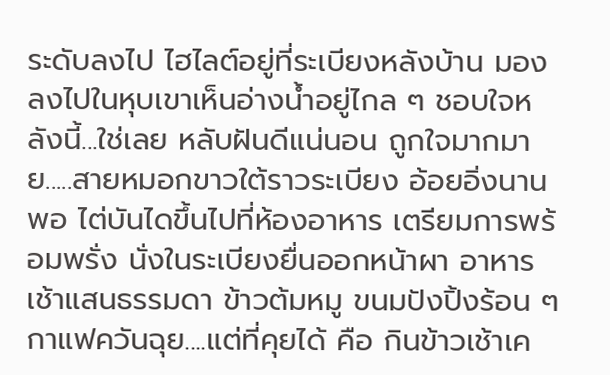ระดับลงไป ไฮไลต์อยู่ที่ระเบียงหลังบ้าน มองลงไปในหุบเขาเห็นอ่างน้ำอยู่ไกล ๆ ชอบใจหลังนี้...ใช่เลย หลับฝันดีแน่นอน ถูกใจมากมาย.....สายหมอกขาวใต้ราวระเบียง อ้อยอิ่งนานพอ ไต่บันไดขึ้นไปที่ห้องอาหาร เตรียมการพร้อมพรั่ง นั่งในระเบียงยื่นออกหน้าผา อาหารเช้าแสนธรรมดา ข้าวต้มหมู ขนมปังปิ้งร้อน ๆ กาแฟควันฉุย....แต่ที่คุยได้ คือ กินข้าวเช้าเค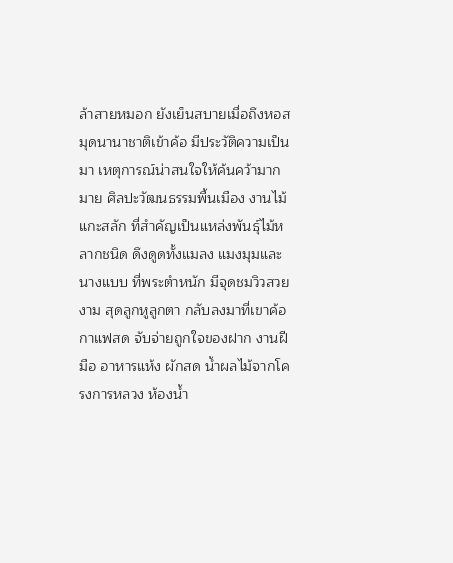ล้าสายหมอก ยังเย็นสบายเมื่อถึงหอสมุดนานาชาติเข้าค้อ มีประวัติความเป็นมา เหตุการณ์น่าสนใจให้ค้นคว้ามากมาย ศิลปะวัฒนธรรมพื้นเมือง งานไม้แกะสลัก ที่สำคัญเป็นแหล่งพันธุ์ไม้หลากชนิด ดึงดูดทั้งแมลง แมงมุมและนางแบบ ที่พระตำหนัก มีจุดชมวิวสวยงาม สุดลูกหูลูกตา กลับลงมาที่เขาค้อกาแฟสด จับจ่ายถูกใจของฝาก งานฝีมือ อาหารแห้ง ผักสด น้ำผลไม้จากโครงการหลวง ห้องน้ำ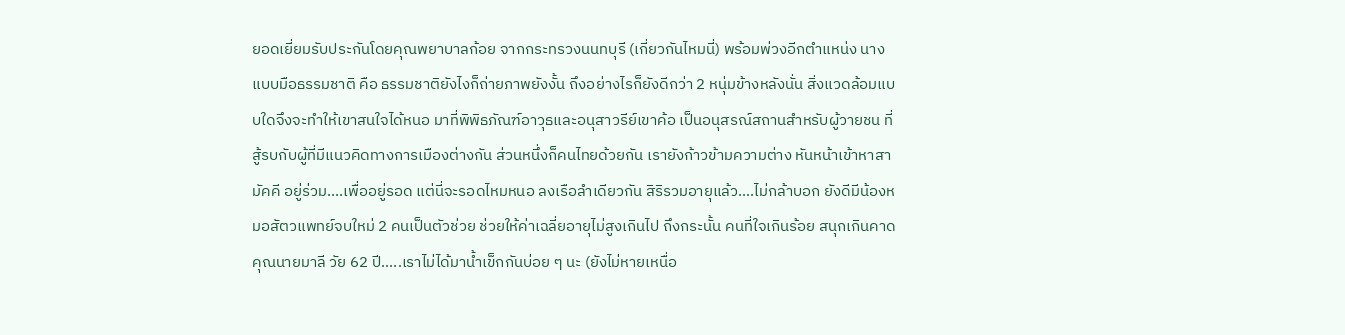ยอดเยี่ยมรับประกันโดยคุณพยาบาลก้อย จากกระทรวงนนทบุรี (เกี่ยวกันไหมนี่) พร้อมพ่วงอีกตำแหน่ง นางแบบมือธรรมชาติ คือ ธรรมชาติยังไงก็ถ่ายภาพยังงั้น ถึงอย่างไรก็ยังดีกว่า 2 หนุ่มข้างหลังนั่น สิ่งแวดล้อมแบบใดจึงจะทำให้เขาสนใจได้หนอ มาที่พิพิธภัณฑ์อาวุธและอนุสาวรีย์เขาค้อ เป็นอนุสรณ์สถานสำหรับผู้วายชน ที่สู้รบกับผู้ที่มีแนวคิดทางการเมืองต่างกัน ส่วนหนึ่งก็คนไทยด้วยกัน เรายังก้าวข้ามความต่าง หันหน้าเข้าหาสามัคคี อยู่ร่วม....เพื่ออยู่รอด แต่นี่จะรอดไหมหนอ ลงเรือลำเดียวกัน สิริรวมอายุแล้ว....ไม่กล้าบอก ยังดีมีน้องหมอสัตวแพทย์จบใหม่ 2 คนเป็นตัวช่วย ช่วยให้ค่าเฉลี่ยอายุไม่สูงเกินไป ถึงกระนั้น คนที่ใจเกินร้อย สนุกเกินคาด คุณนายมาลี วัย 62 ปี.....เราไม่ได้มาน้ำเข็กกันบ่อย ๆ นะ (ยังไม่หายเหนื่อ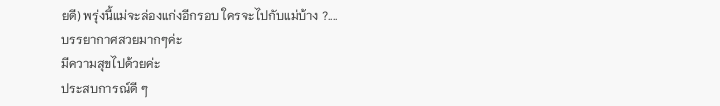ยดี) พรุ่งนี้แม่จะล่องแก่งอีกรอบ ใครจะไปกับแม่บ้าง ?....
บรรยากาศสวยมากๆค่ะ
มีความสุขไปด้วยค่ะ
ประสบการณ์ดี ๆ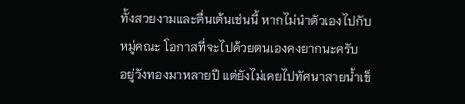ทั้งสวยงามและตื่นเต้นเช่นนี้ หากไม่นำตัวเองไปกับหมู่คณะ โอกาสที่จะไปด้วยตนเองคงยากนะครับ
อยู่วังทองมาหลายปี แต่ยังไม่เคยไปทัศนาสายน้ำเข็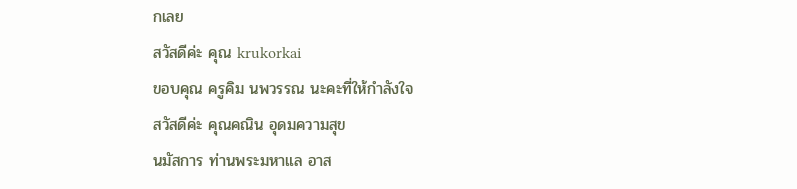กเลย
สวัสดีค่ะ คุณ krukorkai
ขอบคุณ ครูคิม นพวรรณ นะคะที่ให้กำลังใจ
สวัสดีค่ะ คุณคณิน อุดมความสุข
นมัสการ ท่านพระมหาแล อาส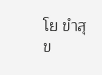โย ขำสุข